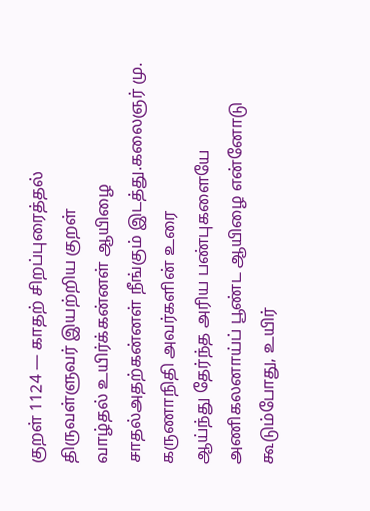குறள் 1124 — காதற் சிறப்புரைத்தல்
திருவள்ளுவர் இயற்றிய குறள்
வாழ்தல் உயிர்க்கன்னள் ஆயிழை சாதல்அதற்கன்னள் நீங்கும் இடத்து.கலைஞர் மு. கருணாநிதி அவர்களின் உரை
ஆய்ந்து தேர்ந்த அரிய பண்புகளையே அணிகலனாய்ப் பூண்ட ஆயிழை என்னோடு கூடும்போது, உயிர்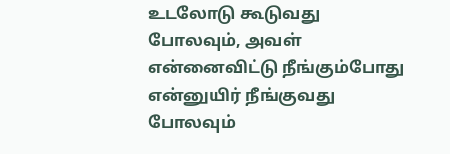உடலோடு கூடுவது போலவும், அவள் என்னைவிட்டு நீங்கும்போது என்னுயிர் நீங்குவது போலவும்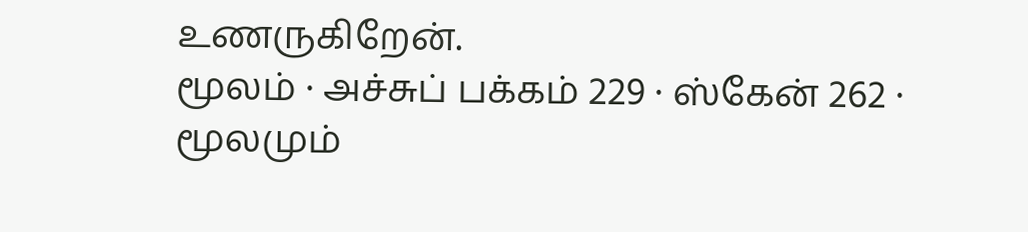உணருகிறேன்.
மூலம் · அச்சுப் பக்கம் 229 · ஸ்கேன் 262 · மூலமும்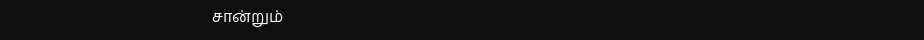சான்றும்